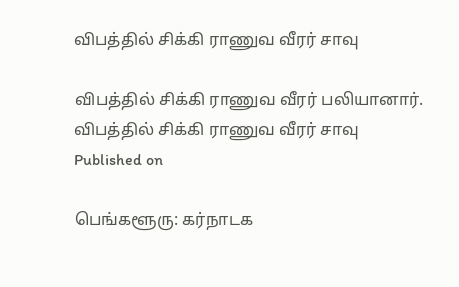விபத்தில் சிக்கி ராணுவ வீரர் சாவு

விபத்தில் சிக்கி ராணுவ வீரர் பலியானார்.
விபத்தில் சிக்கி ராணுவ வீரர் சாவு
Published on

பெங்களூரு: கர்நாடக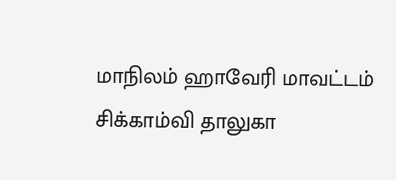மாநிலம் ஹாவேரி மாவட்டம் சிக்காம்வி தாலுகா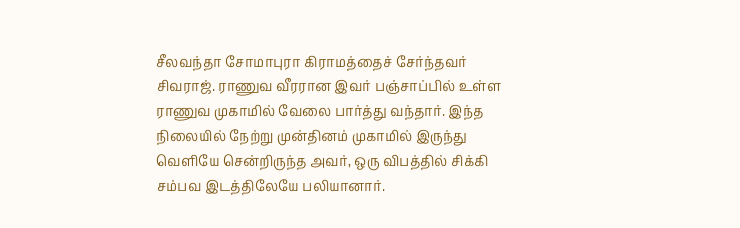சீலவந்தா சோமாபுரா கிராமத்தைச் சேர்ந்தவர் சிவராஜ். ராணுவ வீரரான இவர் பஞ்சாப்பில் உள்ள ராணுவ முகாமில் வேலை பார்த்து வந்தார். இந்த நிலையில் நேற்று முன்தினம் முகாமில் இருந்து வெளியே சென்றிருந்த அவர், ஒரு விபத்தில் சிக்கி சம்பவ இடத்திலேயே பலியானார்.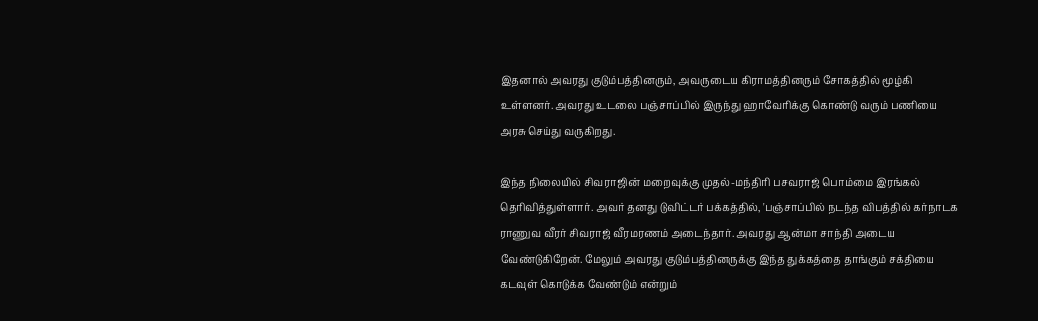இதனால் அவரது குடும்பத்தினரும், அவருடைய கிராமத்தினரும் சோகத்தில் மூழ்கி உள்ளனர். அவரது உடலை பஞ்சாப்பில் இருந்து ஹாவேரிக்கு கொண்டு வரும் பணியை அரசு செய்து வருகிறது.

இந்த நிலையில் சிவராஜின் மறைவுக்கு முதல்-மந்திரி பசவராஜ் பொம்மை இரங்கல் தெரிவித்துள்ளார். அவர் தனது டுவிட்டர் பக்கத்தில், 'பஞ்சாப்பில் நடந்த விபத்தில் கர்நாடக ராணுவ வீரர் சிவராஜ் வீரமரணம் அடைந்தார். அவரது ஆன்மா சாந்தி அடைய வேண்டுகிறேன். மேலும் அவரது குடும்பத்தினருக்கு இந்த துக்கத்தை தாங்கும் சக்தியை கடவுள் கொடுக்க வேண்டும் என்றும்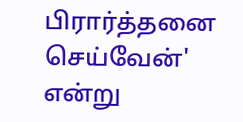பிரார்த்தனை செய்வேன்' என்று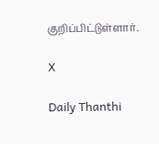குறிப்பிட்டுள்ளார்.

X

Daily Thanthi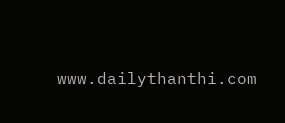www.dailythanthi.com